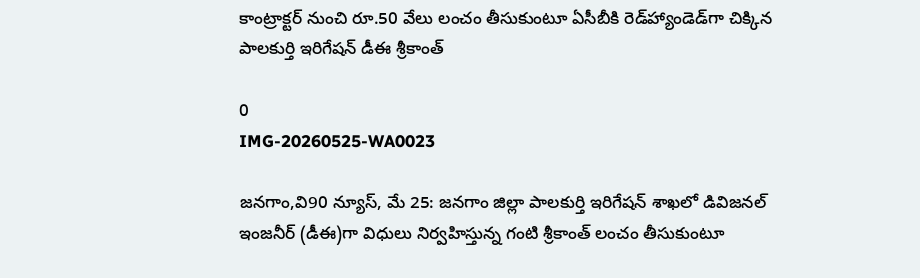కాంట్రాక్టర్ నుంచి రూ.50 వేలు లంచం తీసుకుంటూ ఏసీబీకి రెడ్‌హ్యాండెడ్‌గా చిక్కిన పాలకుర్తి ఇరిగేషన్ డీఈ శ్రీకాంత్

0
IMG-20260525-WA0023

జనగాం,వి90 న్యూస్, మే 25: జనగాం జిల్లా పాలకుర్తి ఇరిగేషన్ శాఖలో డివిజనల్ ఇంజనీర్ (డీఈ)గా విధులు నిర్వహిస్తున్న గంటి శ్రీకాంత్ లంచం తీసుకుంటూ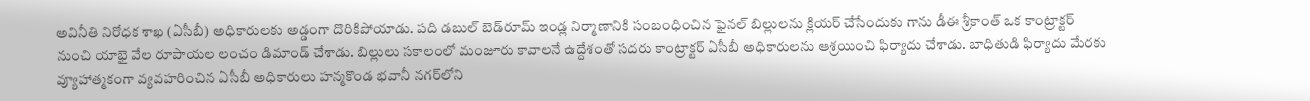అవినీతి నిరోధక శాఖ (ఏసీబీ) అధికారులకు అడ్డంగా దొరికిపోయాడు. పది డబుల్ బెడ్‌రూమ్ ఇండ్ల నిర్మాణానికి సంబంధించిన ఫైనల్ బిల్లులను క్లియర్ చేసేందుకు గాను డీఈ శ్రీకాంత్ ఒక కాంట్రాక్టర్ నుంచి యాభై వేల రూపాయల లంచం డిమాండ్ చేశాడు. బిల్లులు సకాలంలో మంజూరు కావాలనే ఉద్దేశంతో సదరు కాంట్రాక్టర్ ఏసీబీ అధికారులను ఆశ్రయించి ఫిర్యాదు చేశాడు. బాధితుడి ఫిర్యాదు మేరకు వ్యూహాత్మకంగా వ్యవహరించిన ఏసీబీ అధికారులు హన్మకొండ భవానీ నగర్‌లోని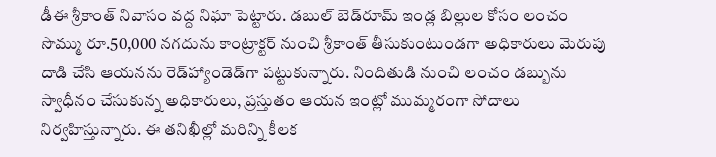డీఈ శ్రీకాంత్ నివాసం వద్ద నిఘా పెట్టారు. డబుల్ బెడ్‌రూమ్ ఇండ్ల బిల్లుల కోసం లంచం సొమ్ము రూ.50,000 నగదును కాంట్రాక్టర్ నుంచి శ్రీకాంత్ తీసుకుంటుండగా అధికారులు మెరుపు దాడి చేసి ఆయనను రెడ్‌హ్యాండెడ్‌గా పట్టుకున్నారు. నిందితుడి నుంచి లంచం డబ్బును స్వాధీనం చేసుకున్న అధికారులు, ప్రస్తుతం ఆయన ఇంట్లో ముమ్మరంగా సోదాలు నిర్వహిస్తున్నారు. ఈ తనిఖీల్లో మరిన్ని కీలక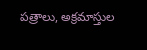పత్రాలు, అక్రమాస్తుల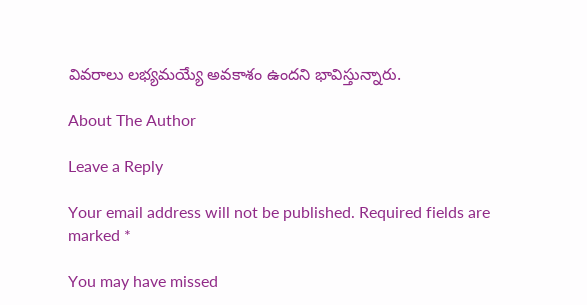వివరాలు లభ్యమయ్యే అవకాశం ఉందని భావిస్తున్నారు.

About The Author

Leave a Reply

Your email address will not be published. Required fields are marked *

You may have missed